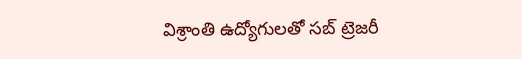విశ్రాంతి ఉద్యోగులతో సబ్ ట్రెజరీ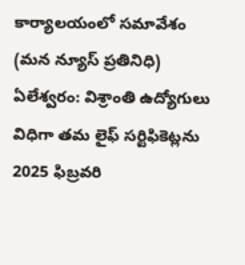కార్యాలయంలో సమావేశం
(మన న్యూస్ ప్రతినిధి) ఏలేశ్వరం: విశ్రాంతి ఉద్యోగులు విధిగా తమ లైఫ్ సర్టిఫికెట్లను 2025 ఫిబ్రవరి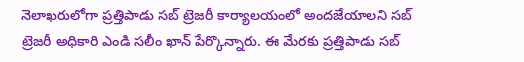నెలాఖరులోగా ప్రత్తిపాడు సబ్ ట్రెజరీ కార్యాలయంలో అందజేయాలని సబ్ ట్రెజరీ అధికారి ఎండి సలీం ఖాన్ పేర్కొన్నారు. ఈ మేరకు ప్రత్తిపాడు సబ్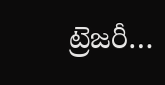ట్రెజరీ…